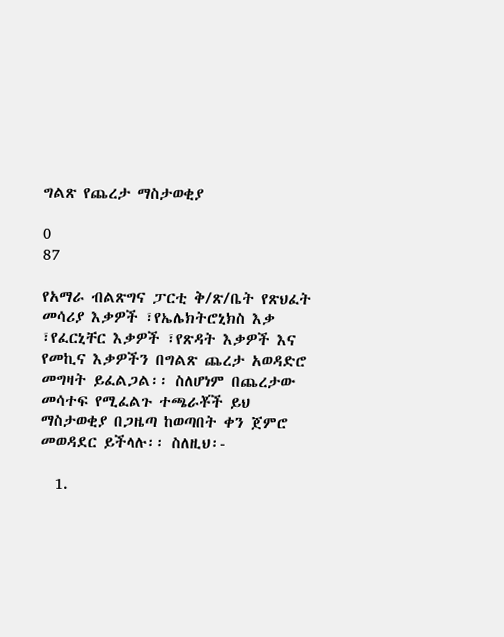ግልጽ የጨረታ ማስታወቂያ

0
87

የአማራ ብልጽግና ፓርቲ ቅ/ጽ/ቤት የጽህፈት መሳሪያ እቃዎች ፣የኤሌክትሮኒክስ እቃ ፣የፈርኒቸር እቃዎች ፣የጽዳት እቃዎች እና የመኪና እቃዎችን በግልጽ ጨረታ አወዳድሮ መግዛት ይፈልጋል፡፡ ስለሆነም በጨረታው መሳተፍ የሚፈልጉ ተጫራቾች ይህ ማስታወቂያ በጋዜጣ ከወጣበት ቀን ጀምሮ መወዳደር ይችላሉ፡፡ ስለዚህ፡-

  1.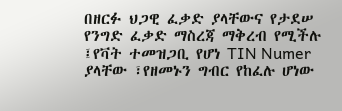በዘርፉ ህጋዊ ፈቃድ ያላቸውና የታደሠ የንግድ ፈቃድ ማስረጃ ማቅረብ የሚችሉ ፤የቫት ተመዝጋቢ የሆነ TIN Numer ያላቸው ፣የዘመኑን ግብር የከፈሉ ሆነው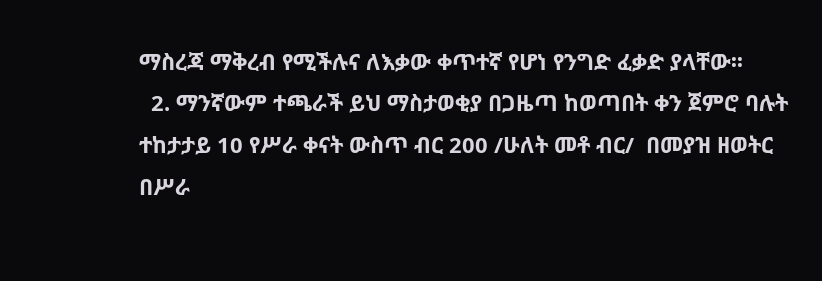ማስረጃ ማቅረብ የሚችሉና ለእቃው ቀጥተኛ የሆነ የንግድ ፈቃድ ያላቸው፡፡
  2. ማንኛውም ተጫራች ይህ ማስታወቂያ በጋዜጣ ከወጣበት ቀን ጀምሮ ባሉት ተከታታይ 10 የሥራ ቀናት ውስጥ ብር 200 /ሁለት መቶ ብር/  በመያዝ ዘወትር በሥራ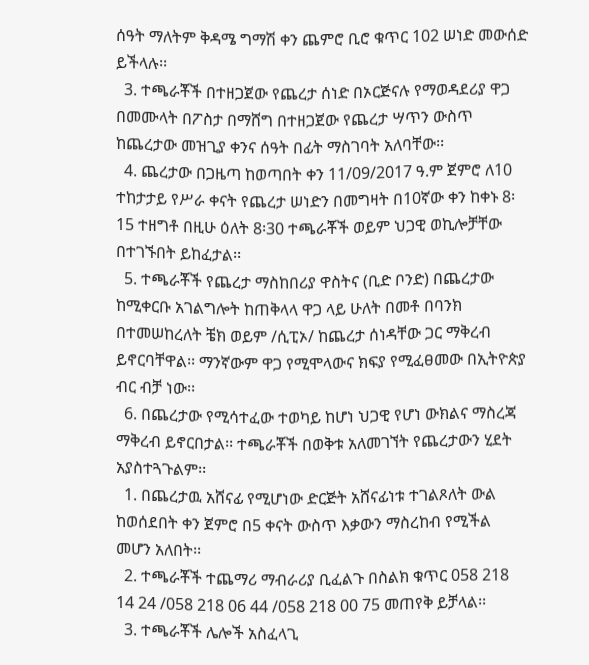ሰዓት ማለትም ቅዳሜ ግማሽ ቀን ጨምሮ ቢሮ ቁጥር 102 ሠነድ መውሰድ ይችላሉ፡፡
  3. ተጫራቾች በተዘጋጀው የጨረታ ሰነድ በኦርጅናሉ የማወዳደሪያ ዋጋ በመሙላት በፖስታ በማሸግ በተዘጋጀው የጨረታ ሣጥን ውስጥ ከጨረታው መዝጊያ ቀንና ሰዓት በፊት ማስገባት አለባቸው፡፡
  4. ጨረታው በጋዜጣ ከወጣበት ቀን 11/09/2017 ዓ.ም ጀምሮ ለ10 ተከታታይ የሥራ ቀናት የጨረታ ሠነድን በመግዛት በ10ኛው ቀን ከቀኑ 8፡15 ተዘግቶ በዚሁ ዕለት 8፡30 ተጫራቾች ወይም ህጋዊ ወኪሎቻቸው በተገኙበት ይከፈታል፡፡
  5. ተጫራቾች የጨረታ ማስከበሪያ ዋስትና (ቢድ ቦንድ) በጨረታው ከሚቀርቡ አገልግሎት ከጠቅላላ ዋጋ ላይ ሁለት በመቶ በባንክ በተመሠከረለት ቼክ ወይም /ሲፒኦ/ ከጨረታ ሰነዳቸው ጋር ማቅረብ ይኖርባቸዋል፡፡ ማንኛውም ዋጋ የሚሞላውና ክፍያ የሚፈፀመው በኢትዮጵያ ብር ብቻ ነው፡፡
  6. በጨረታው የሚሳተፈው ተወካይ ከሆነ ህጋዊ የሆነ ውክልና ማስረጃ ማቅረብ ይኖርበታል፡፡ ተጫራቾች በወቅቱ አለመገኘት የጨረታውን ሂደት አያስተጓጉልም፡፡
  1. በጨረታዉ አሸናፊ የሚሆነው ድርጅት አሸናፊነቱ ተገልጾለት ውል ከወሰደበት ቀን ጀምሮ በ5 ቀናት ውስጥ እቃውን ማስረከብ የሚችል መሆን አለበት፡፡
  2. ተጫራቾች ተጨማሪ ማብራሪያ ቢፈልጉ በስልክ ቁጥር 058 218 14 24 /058 218 06 44 /058 218 00 75 መጠየቅ ይቻላል፡፡
  3. ተጫራቾች ሌሎች አስፈላጊ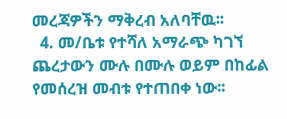መረጃዎችን ማቅረብ አለባቸዉ፡፡
  4. መ/ቤቱ የተሻለ አማራጭ ካገኘ ጨረታውን ሙሉ በሙሉ ወይም በከፊል የመሰረዝ መብቱ የተጠበቀ ነው፡፡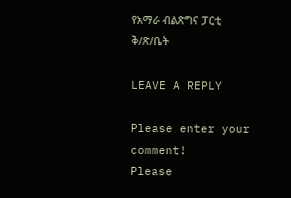የአማራ ብልጽግና ፓርቲ ቅ/ጽ/ቤት

LEAVE A REPLY

Please enter your comment!
Please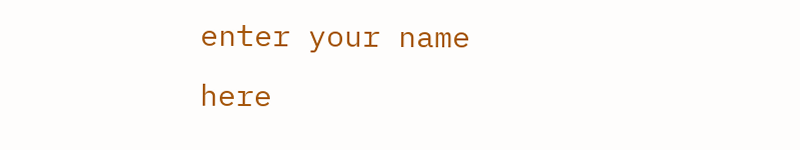enter your name here